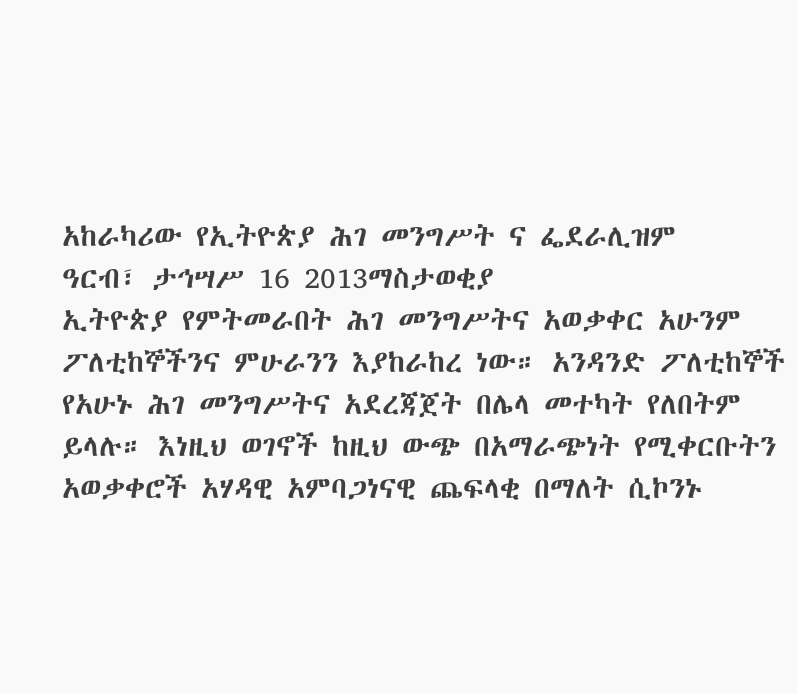አከራካሪው የኢትዮጵያ ሕገ መንግሥት ና ፌደራሊዝም
ዓርብ፣ ታኅሣሥ 16 2013ማስታወቂያ
ኢትዮጵያ የምትመራበት ሕገ መንግሥትና አወቃቀር አሁንም ፖለቲከኞችንና ምሁራንን እያከራከረ ነው። አንዳንድ ፖለቲከኞች የአሁኑ ሕገ መንግሥትና አደረጃጀት በሌላ መተካት የለበትም ይላሉ። እነዚህ ወገኖች ከዚህ ውጭ በአማራጭነት የሚቀርቡትን አወቃቀሮች አሃዳዊ አምባጋነናዊ ጨፍላቂ በማለት ሲኮንኑ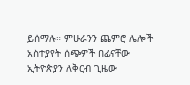ይሰማሉ። ምሁራንን ጨምሮ ሌሎች አስተያየት ሰጭዎች በፊናቸው ኢትዮጵያን ለቅርብ ጊዜው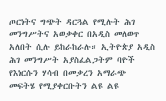ጦርነትና ግጭት ዳርጓል የሚሉት ሕገ መንግሥትና አወቃቀር በአዲስ መለወጥ አለበት ሲሉ ይከራከራሉ። ኢትዮጵያ አዲስ ሕገ መንግሥት አያስፈልጋትም ባዮች የእነርሱን ሃሳብ በመቃረን አማራጭ መፍትሄ የሚያቀርቡትን ልዩ ልዩ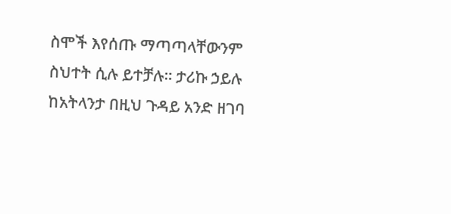ስሞች እየሰጡ ማጣጣላቸውንም ስህተት ሲሉ ይተቻሉ። ታሪኩ ኃይሉ ከአትላንታ በዚህ ጉዳይ አንድ ዘገባ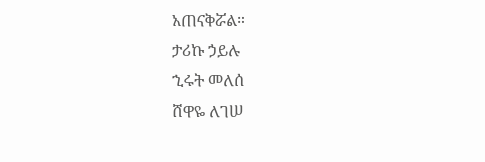አጠናቅሯል።
ታሪኩ ኃይሉ
ኂሩት መለሰ
ሸዋዬ ለገሠ